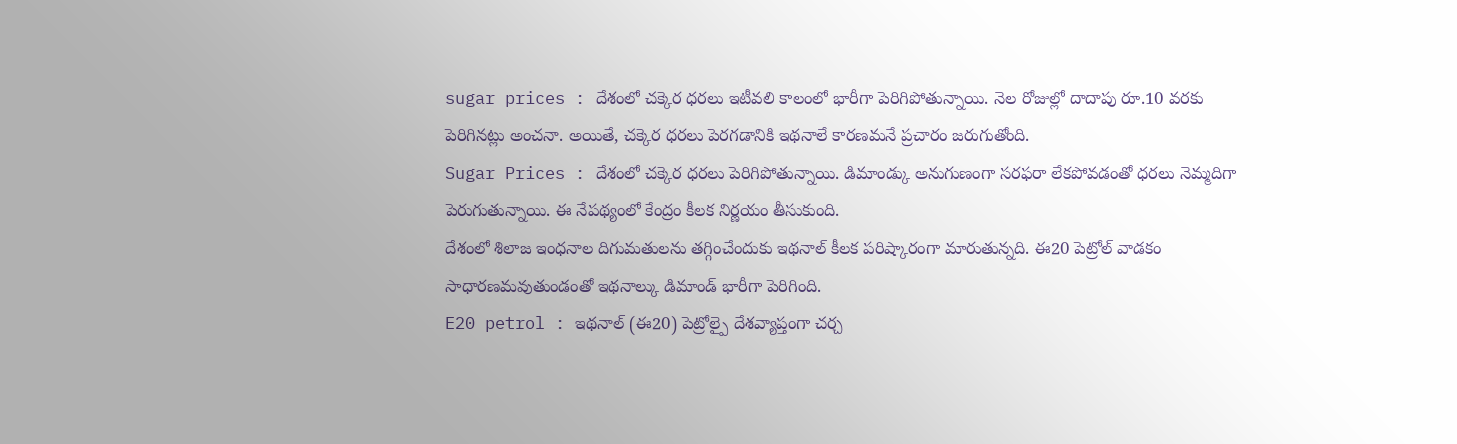sugar prices : దేశంలో చక్కెర ధరలు ఇటీవలి కాలంలో భారీగా పెరిగిపోతున్నాయి. నెల రోజుల్లో దాదాపు రూ.10 వరకు పెరిగినట్లు అంచనా. అయితే, చక్కెర ధరలు పెరగడానికి ఇథనాలే కారణమనే ప్రచారం జరుగుతోంది.
Sugar Prices : దేశంలో చక్కెర ధరలు పెరిగిపోతున్నాయి. డిమాండ్కు అనుగుణంగా సరఫరా లేకపోవడంతో ధరలు నెమ్మదిగా పెరుగుతున్నాయి. ఈ నేపథ్యంలో కేంద్రం కీలక నిర్ణయం తీసుకుంది.
దేశంలో శిలాజ ఇంధనాల దిగుమతులను తగ్గించేందుకు ఇథనాల్ కీలక పరిష్కారంగా మారుతున్నది. ఈ20 పెట్రోల్ వాడకం సాధారణమవుతుండంతో ఇథనాల్కు డిమాండ్ భారీగా పెరిగింది.
E20 petrol : ఇథనాల్ (ఈ20) పెట్రోల్పై దేశవ్యాప్తంగా చర్చ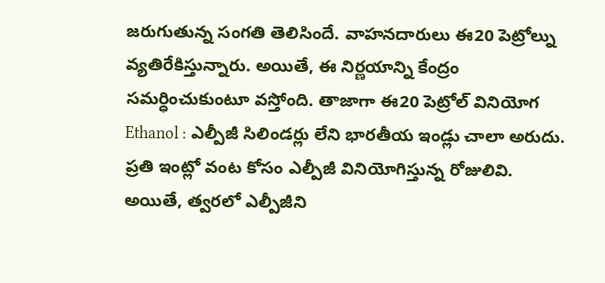జరుగుతున్న సంగతి తెలిసిందే. వాహనదారులు ఈ20 పెట్రోల్ను వ్యతిరేకిస్తున్నారు. అయితే, ఈ నిర్ణయాన్ని కేంద్రం సమర్ధించుకుంటూ వస్తోంది. తాజాగా ఈ20 పెట్రోల్ వినియోగ
Ethanol : ఎల్పీజీ సిలిండర్లు లేని భారతీయ ఇండ్లు చాలా అరుదు. ప్రతి ఇంట్లో వంట కోసం ఎల్పీజీ వినియోగిస్తున్న రోజులివి. అయితే, త్వరలో ఎల్పీజీని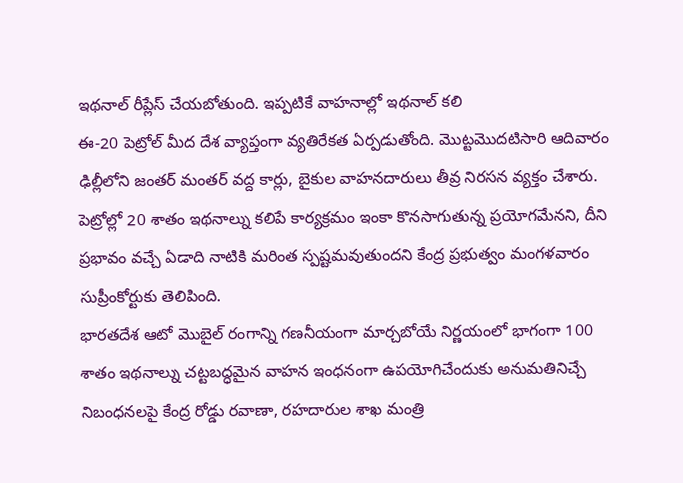ఇథనాల్ రీప్లేస్ చేయబోతుంది. ఇప్పటికే వాహనాల్లో ఇథనాల్ కలి
ఈ-20 పెట్రోల్ మీద దేశ వ్యాప్తంగా వ్యతిరేకత ఏర్పడుతోంది. మొట్టమొదటిసారి ఆదివారం ఢిల్లీలోని జంతర్ మంతర్ వద్ద కార్లు, బైకుల వాహనదారులు తీవ్ర నిరసన వ్యక్తం చేశారు.
పెట్రోల్లో 20 శాతం ఇథనాల్ను కలిపే కార్యక్రమం ఇంకా కొనసాగుతున్న ప్రయోగమేనని, దీని ప్రభావం వచ్చే ఏడాది నాటికి మరింత స్పష్టమవుతుందని కేంద్ర ప్రభుత్వం మంగళవారం సుప్రీంకోర్టుకు తెలిపింది.
భారతదేశ ఆటో మొబైల్ రంగాన్ని గణనీయంగా మార్చబోయే నిర్ణయంలో భాగంగా 100 శాతం ఇథనాల్ను చట్టబద్ధమైన వాహన ఇంధనంగా ఉపయోగిచేందుకు అనుమతినిచ్చే నిబంధనలపై కేంద్ర రోడ్డు రవాణా, రహదారుల శాఖ మంత్రి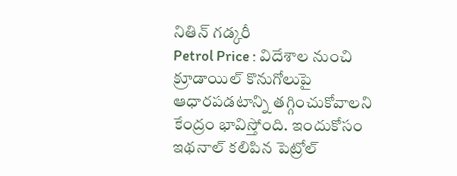నితిన్ గడ్కరీ
Petrol Price : విదేశాల నుంచి క్రూడాయిల్ కొనుగోలుపై ఆధారపడటాన్ని తగ్గించుకోవాలని కేంద్రం భావిస్తోంది. ఇందుకోసం ఇథనాల్ కలిపిన పెట్రోల్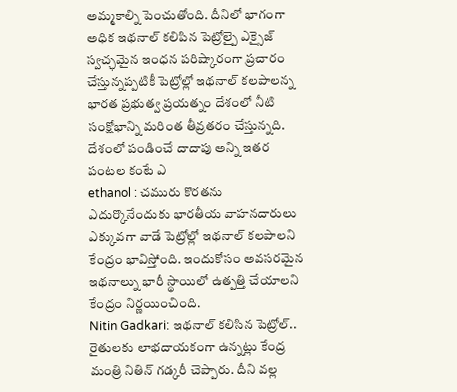అమ్మకాల్ని పెంచుతోంది. దీనిలో భాగంగా అధిక ఇథనాల్ కలిపిన పెట్రోల్పై ఎక్సైజ్
స్వచ్ఛమైన ఇంధన పరిష్కారంగా ప్రచారం చేస్తున్నప్పటికీ పెట్రోల్లో ఇథనాల్ కలపాలన్న భారత ప్రభుత్వ ప్రయత్నం దేశంలో నీటి సంక్షోభాన్ని మరింత తీవ్రతరం చేస్తున్నది. దేశంలో పండించే దాదాపు అన్ని ఇతర పంటల కంటే ఎ
ethanol : చమురు కొరతను ఎదుర్కొనేందుకు భారతీయ వాహనదారులు ఎక్కువగా వాడే పెట్రోల్లో ఇథనాల్ కలపాలని కేంద్రం భావిస్తోంది. ఇందుకోసం అవసరమైన ఇథనాల్ను భారీ స్థాయిలో ఉత్పత్తి చేయాలని కేంద్రం నిర్ణయించింది.
Nitin Gadkari: ఇథనాల్ కలిసిన పెట్రోల్.. రైతులకు లాభదాయకంగా ఉన్నట్లు కేంద్ర మంత్రి నితిన్ గడ్కరీ చెప్పారు. దీని వల్ల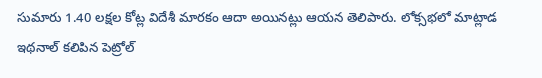సుమారు 1.40 లక్షల కోట్ల విదేశీ మారకం ఆదా అయినట్లు ఆయన తెలిపారు. లోక్సభలో మాట్లాడ
ఇథనాల్ కలిపిన పెట్రోల్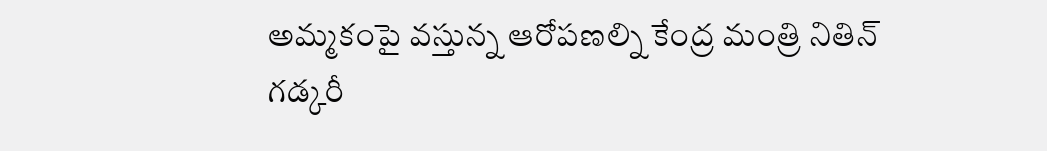అమ్మకంపై వస్తున్న ఆరోపణల్ని కేంద్ర మంత్రి నితిన్ గడ్కరీ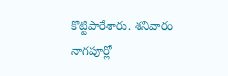కొట్టిపారేశారు. శనివారం నాగపూర్లో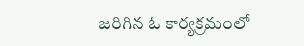జరిగిన ఓ కార్యక్రమంలో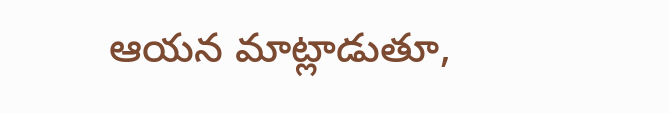ఆయన మాట్లాడుతూ,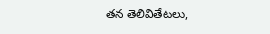తన తెలివితేటలు,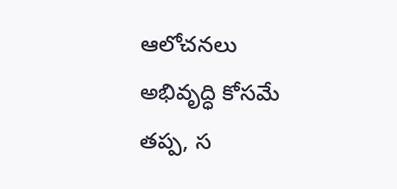ఆలోచనలు అభివృద్ధి కోసమే తప్ప, స